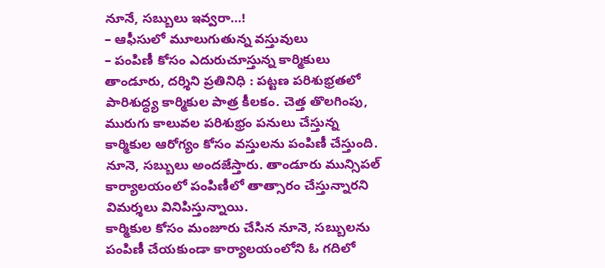నూనే, సబ్బులు ఇవ్వరా…!
– ఆఫీసులో మూలుగుతున్న వస్తువులు
– పంపిణీ కోసం ఎదురుచూస్తున్న కార్మికులు
తాండూరు, దర్శిని ప్రతినిధి : పట్టణ పరిశుభ్రతలో పారిశుద్ధ్య కార్మికుల పాత్ర కీలకం. చెత్త తొలగింపు, మురుగు కాలువల పరిశుభ్రం పనులు చేస్తున్న కార్మికుల ఆరోగ్యం కోసం వస్తులను పంపిణీ చేస్తుంది. నూనె, సబ్బులు అందజేస్తారు. తాండూరు మున్సిపల్ కార్యాలయంలో పంపిణీలో తాత్సారం చేస్తున్నారని విమర్శలు వినిపిస్తున్నాయి.
కార్మికుల కోసం మంజూరు చేసిన నూనె, సబ్బులను పంపిణీ చేయకుండా కార్యాలయంలోని ఓ గదిలో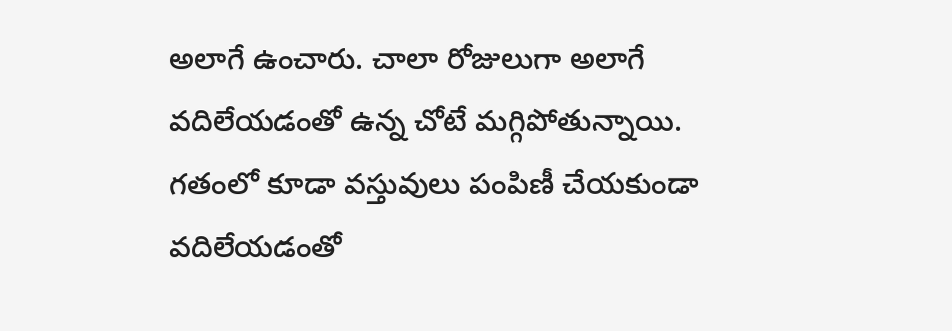అలాగే ఉంచారు. చాలా రోజులుగా అలాగే వదిలేయడంతో ఉన్న చోటే మగ్గిపోతున్నాయి. గతంలో కూడా వస్తువులు పంపిణీ చేయకుండా వదిలేయడంతో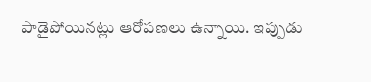పాడైపోయినట్లు ఆరోపణలు ఉన్నాయి. ఇప్పుడు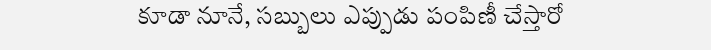కూడా నూనే, సబ్బులు ఎప్పుడు పంపిణీ చేస్తారో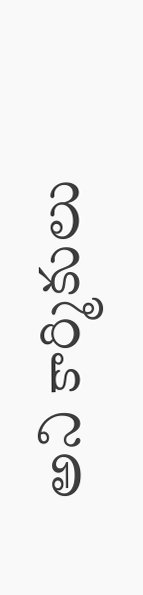అని కార్మికులు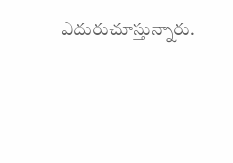ఎదురుచూస్తున్నారు.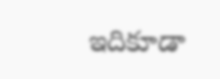ఇదికూడా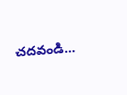చదవండి…